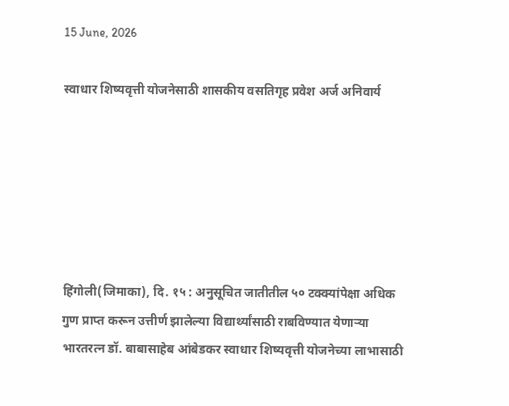15 June, 2026

स्वाधार शिष्यवृत्ती योजनेसाठी शासकीय वसतिगृह प्रवेश अर्ज अनिवार्य






हिंगोली(जिमाका), दि. १५ : अनुसूचित जातीतील ५० टक्क्यांपेक्षा अधिक गुण प्राप्त करून उत्तीर्ण झालेल्या विद्यार्थ्यांसाठी राबविण्यात येणाऱ्या भारतरत्न डॉ. बाबासाहेब आंबेडकर स्वाधार शिष्यवृत्ती योजनेच्या लाभासाठी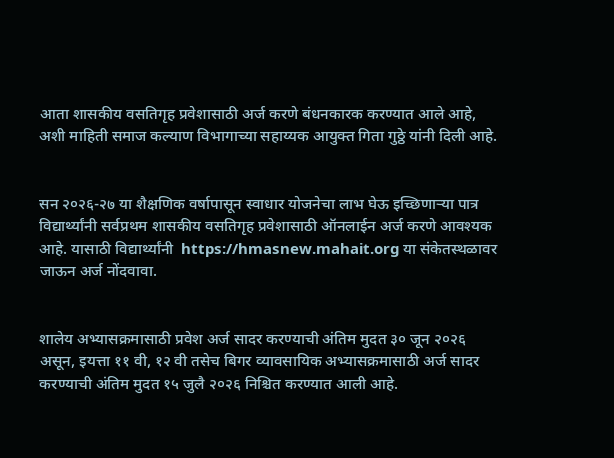आता शासकीय वसतिगृह प्रवेशासाठी अर्ज करणे बंधनकारक करण्यात आले आहे, अशी माहिती समाज कल्याण विभागाच्या सहाय्यक आयुक्त गिता गुठ्ठे यांनी दिली आहे.


सन २०२६-२७ या शैक्षणिक वर्षापासून स्वाधार योजनेचा लाभ घेऊ इच्छिणाऱ्या पात्र विद्यार्थ्यांनी सर्वप्रथम शासकीय वसतिगृह प्रवेशासाठी ऑनलाईन अर्ज करणे आवश्यक आहे. यासाठी विद्यार्थ्यांनी  https://hmasnew.mahait.org या संकेतस्थळावर जाऊन अर्ज नोंदवावा.


शालेय अभ्यासक्रमासाठी प्रवेश अर्ज सादर करण्याची अंतिम मुदत ३० जून २०२६ असून, इयत्ता ११ वी, १२ वी तसेच बिगर व्यावसायिक अभ्यासक्रमासाठी अर्ज सादर करण्याची अंतिम मुदत १५ जुलै २०२६ निश्चित करण्यात आली आहे.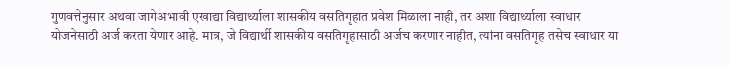गुणवत्तेनुसार अथवा जागेअभावी एखाद्या विद्यार्थ्याला शासकीय वसतिगृहात प्रवेश मिळाला नाही, तर अशा विद्यार्थ्याला स्वाधार योजनेसाठी अर्ज करता येणार आहे. मात्र, जे विद्यार्थी शासकीय वसतिगृहासाठी अर्जच करणार नाहीत, त्यांना वसतिगृह तसेच स्वाधार या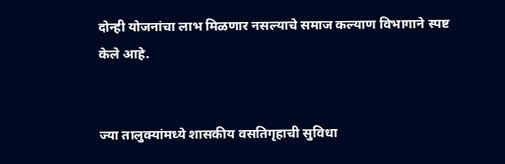दोन्ही योजनांचा लाभ मिळणार नसल्याचे समाज कल्याण विभागाने स्पष्ट केले आहे.


ज्या तालुक्यांमध्ये शासकीय वसतिगृहाची सुविधा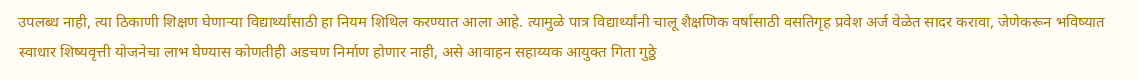उपलब्ध नाही, त्या ठिकाणी शिक्षण घेणाऱ्या विद्यार्थ्यांसाठी हा नियम शिथिल करण्यात आला आहे. त्यामुळे पात्र विद्यार्थ्यांनी चालू शैक्षणिक वर्षासाठी वसतिगृह प्रवेश अर्ज वेळेत सादर करावा, जेणेकरून भविष्यात स्वाधार शिष्यवृत्ती योजनेचा लाभ घेण्यास कोणतीही अडचण निर्माण होणार नाही, असे आवाहन सहाय्यक आयुक्त गिता गुठ्ठे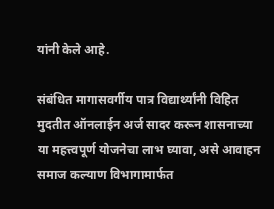यांनी केले आहे.

संबंधित मागासवर्गीय पात्र विद्यार्थ्यांनी विहित मुदतीत ऑनलाईन अर्ज सादर करून शासनाच्या या महत्त्वपूर्ण योजनेचा लाभ घ्यावा, असे आवाहन समाज कल्याण विभागामार्फत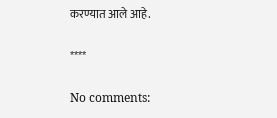करण्यात आले आहे.

****

No comments: